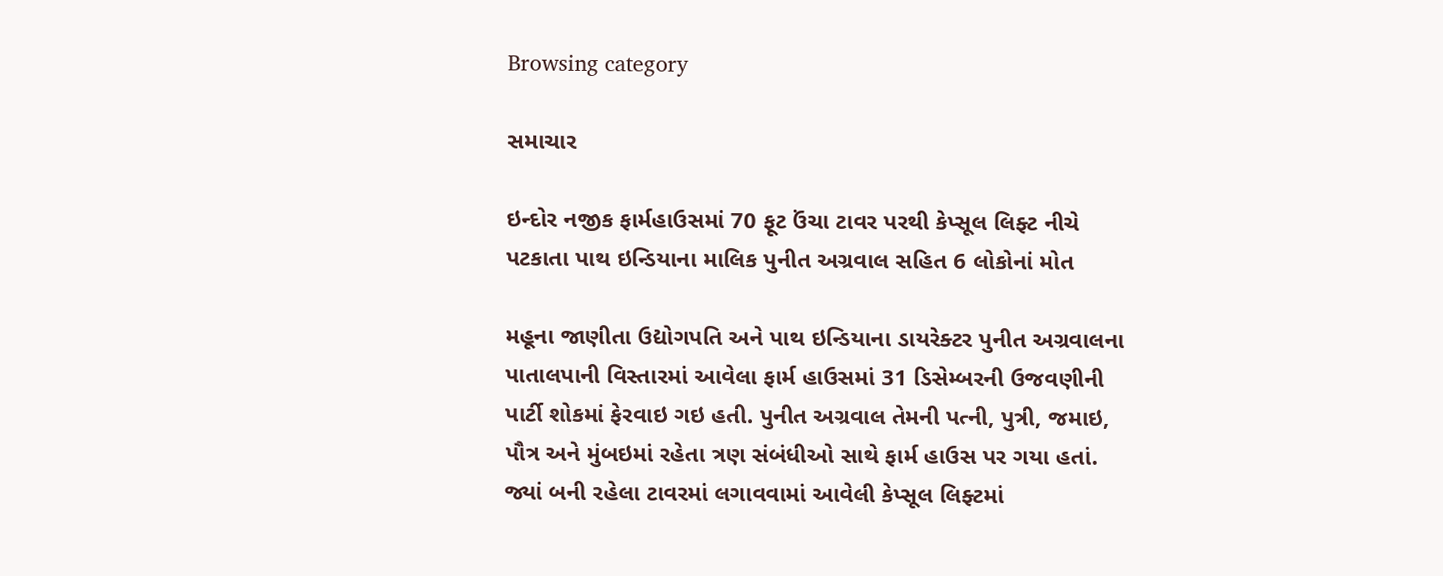Browsing category

સમાચાર

ઇન્દોર નજીક ફાર્મહાઉસમાં 70 ફૂટ ઉંચા ટાવર પરથી કેપ્સૂલ લિફ્ટ નીચે પટકાતા પાથ ઇન્ડિયાના માલિક પુનીત અગ્રવાલ સહિત 6 લોકોનાં મોત

મહૂના જાણીતા ઉદ્યોગપતિ અને પાથ ઇન્ડિયાના ડાયરેક્ટર પુનીત અગ્રવાલના પાતાલપાની વિસ્તારમાં આવેલા ફાર્મ હાઉસમાં 31 ડિસેમ્બરની ઉજવણીની પાર્ટી શોકમાં ફેરવાઇ ગઇ હતી. પુનીત અગ્રવાલ તેમની પત્ની, પુત્રી, જમાઇ, પૌત્ર અને મુંબઇમાં રહેતા ત્રણ સંબંધીઓ સાથે ફાર્મ હાઉસ પર ગયા હતાં. જ્યાં બની રહેલા ટાવરમાં લગાવવામાં આવેલી કેપ્સૂલ લિફ્ટમાં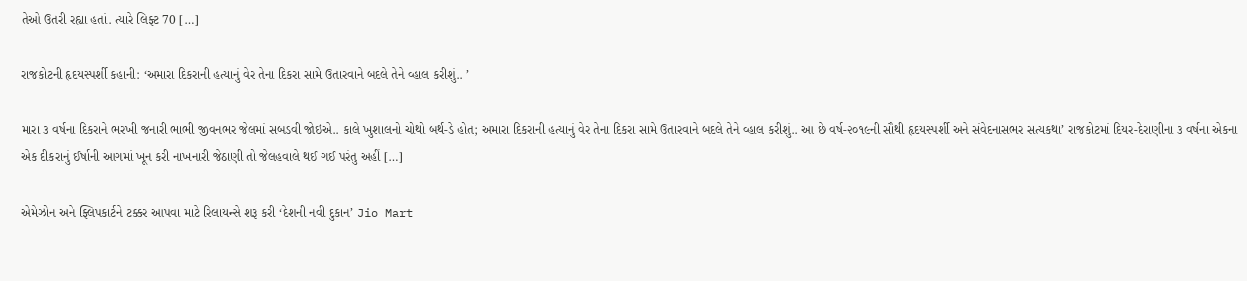તેઓ ઉતરી રહ્યા હતાં. ત્યારે લિફ્ટ 70 […]

રાજકોટની હૃદયસ્પર્શી કહાની: ‘અમારા દિકરાની હત્યાનું વેર તેના દિકરા સામે ઉતારવાને બદલે તેને વ્હાલ કરીશું.. ’

મારા ૩ વર્ષના દિકરાને ભરખી જનારી ભાભી જીવનભર જેલમાં સબડવી જોઇએ.. કાલે ખુશાલનો ચોથો બર્થ-ડે હોત; અમારા દિકરાની હત્યાનું વેર તેના દિકરા સામે ઉતારવાને બદલે તેને વ્હાલ કરીશું.. આ છે વર્ષ-૨૦૧૯ની સૌથી હૃદયસ્પર્શી અને સંવેદનાસભર સત્યકથા’ રાજકોટમાં દિયર-દેરાણીના ૩ વર્ષના એકના એક દીકરાનું ઈર્ષાની આગમાં ખૂન કરી નાખનારી જેઠાણી તો જેલહવાલે થઈ ગઈ પરંતુ અહીં […]

એમેઝોન અને ફ્લિપકાર્ટને ટક્કર આપવા માટે રિલાયન્સે શરૂ કરી ‘દેશની નવી દુકાન’ Jio Mart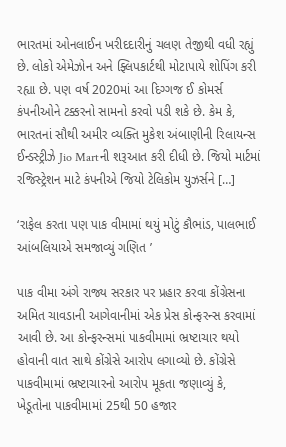ભારતમાં ઓનલાઈન ખરીદદારીનું ચલણ તેજીથી વધી રહ્યું છે. લોકો એમેઝોન અને ફ્લિપકાર્ટથી મોટાપાયે શોપિંગ કરી રહ્યા છે. પણ વર્ષ 2020માં આ દિગ્ગજ ઈ કોમર્સ કંપનીઓને ટક્કરનો સામનો કરવો પડી શકે છે. કેમ કે, ભારતનાં સૌથી અમીર વ્યક્તિ મુકેશ અંબાણીની રિલાયન્સ ઈન્ડસ્ટ્રીઝે Jio Martની શરૂઆત કરી દીધી છે. જિયો માર્ટમાં રજિસ્ટ્રેશન માટે કંપનીએ જિયો ટેલિકોમ યુઝર્સને […]

‘રાફેલ કરતા પણ પાક વીમામાં થયું મોટું કૌભાંડ, પાલભાઈ આંબલિયાએ સમજાવ્યું ગણિત ’

પાક વીમા અંગે રાજ્ય સરકાર પર પ્રહાર કરવા કોંગ્રેસના અમિત ચાવડાની આગેવાનીમાં એક પ્રેસ કોન્ફરન્સ કરવામાં આવી છે. આ કોન્ફરન્સમાં પાકવીમામાં ભ્રષ્ટાચાર થયો હોવાની વાત સાથે કોંગ્રેસે આરોપ લગાવ્યો છે. કોંગ્રેસે પાકવીમામાં ભ્રષ્ટાચારનો આરોપ મૂકતા જણાવ્યું કે, ખેડૂતોના પાકવીમામાં 25થી 50 હજાર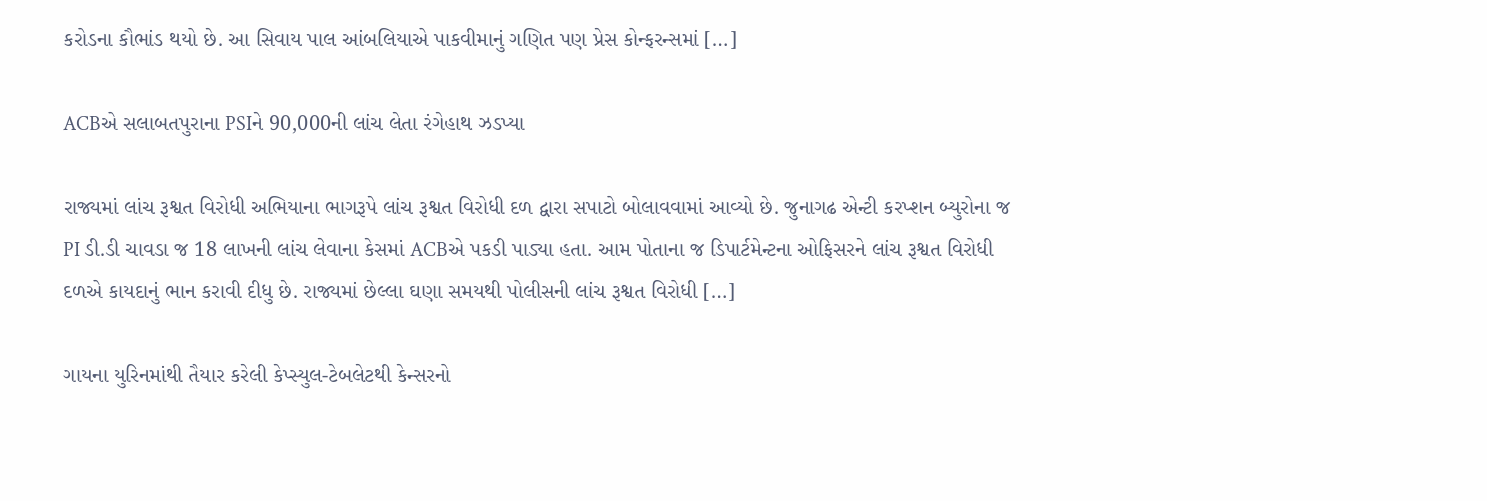કરોડના કૌભાંડ થયો છે. આ સિવાય પાલ આંબલિયાએ પાકવીમાનું ગણિત પણ પ્રેસ કોન્ફરન્સમાં […]

ACBએ સલાબતપુરાના PSIને 90,000ની લાંચ લેતા રંગેહાથ ઝડપ્યા

રાજ્યમાં લાંચ રૂશ્વત વિરોધી અભિયાના ભાગરૂપે લાંચ રૂશ્વત વિરોધી દળ દ્વારા સપાટો બોલાવવામાં આવ્યો છે. જુનાગઢ એન્ટી કરપ્શન બ્યુરોના જ PI ડી.ડી ચાવડા જ 18 લાખની લાંચ લેવાના કેસમાં ACBએ પકડી પાડ્યા હતા. આમ પોતાના જ ડિપાર્ટમેન્ટના ઓફિસરને લાંચ રૂશ્વત વિરોધી દળએ કાયદાનું ભાન કરાવી દીધુ છે. રાજ્યમાં છેલ્લા ઘણા સમયથી પોલીસની લાંચ રૂશ્વત વિરોધી […]

ગાયના યુરિનમાંથી તૈયાર કરેલી કેપ્સ્યુલ-ટેબલેટથી કેન્સરનો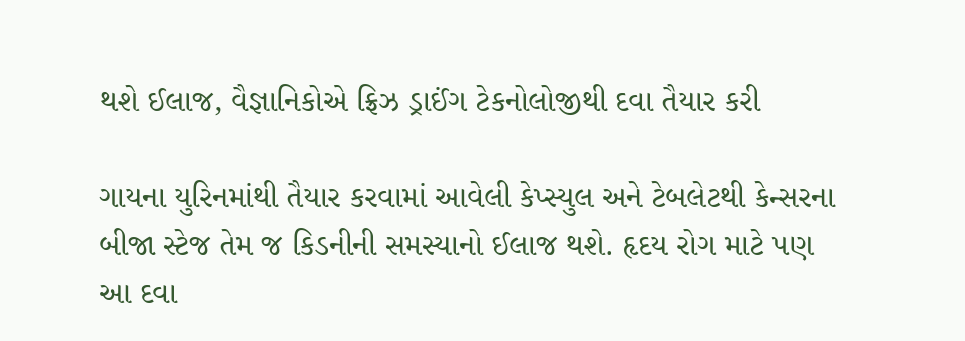થશે ઈલાજ, વૈજ્ઞાનિકોએ ફ્રિઝ ડ્રાઈંગ ટેકનોલોજીથી દવા તૈયાર કરી

ગાયના યુરિનમાંથી તૈયાર કરવામાં આવેલી કેપ્સ્યુલ અને ટેબલેટથી કેન્સરના બીજા સ્ટેજ તેમ જ કિડનીની સમસ્યાનો ઈલાજ થશે. હૃદય રોગ માટે પણ આ દવા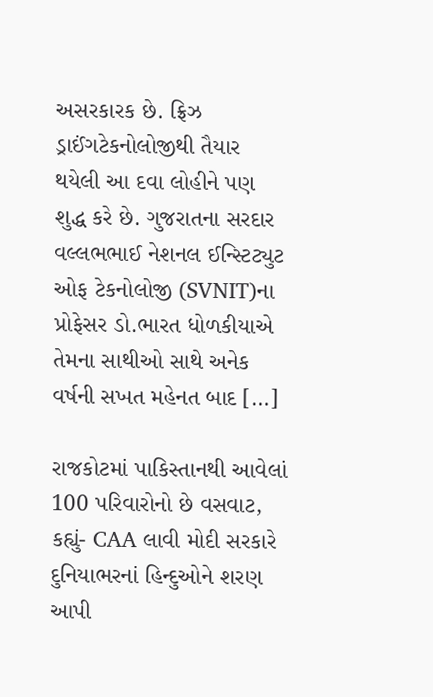અસરકારક છે. ફ્રિઝ ડ્રાઈંગટેકનોલોજીથી તૈયાર થયેલી આ દવા લોહીને પણ શુદ્ધ કરે છે. ગુજરાતના સરદાર વલ્લભભાઈ નેશનલ ઈન્સ્ટિટ્યુટ ઓફ ટેકનોલોજી (SVNIT)ના પ્રોફેસર ડો.ભારત ધોળકીયાએ તેમના સાથીઓ સાથે અનેક વર્ષની સખત મહેનત બાદ […]

રાજકોટમાં પાકિસ્તાનથી આવેલાં 100 પરિવારોનો છે વસવાટ, કહ્યું- CAA લાવી મોદી સરકારે દુનિયાભરનાં હિન્દુઓને શરણ આપી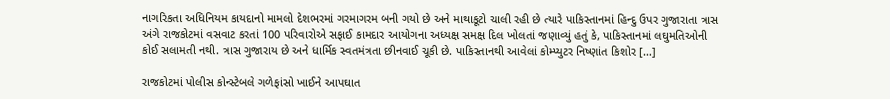નાગરિકતા અધિનિયમ કાયદાનો મામલો દેશભરમાં ગરમાગરમ બની ગયો છે અને માથાકૂટો ચાલી રહી છે ત્યારે પાકિસ્તાનમાં હિન્દુ ઉપર ગુજારાતા ત્રાસ અંગે રાજકોટમાં વસવાટ કરતાં 100 પરિવારોએ સફાઈ કામદાર આયોગના અધ્યક્ષ સમક્ષ દિલ ખોલતાં જણાવ્યું હતું કે, પાકિસ્તાનમાં લઘુમતિઓની કોઈ સલામતી નથી. ત્રાસ ગુજારાય છે અને ધાર્મિક સ્વતમંત્રતા છીનવાઈ ચૂકી છે. પાકિસ્તાનથી આવેલાં કોમ્પ્યુટર નિષ્ણાંત કિશોર […]

રાજકોટમાં પોલીસ કોન્સ્ટેબલે ગળેફાંસો ખાઈને આપઘાત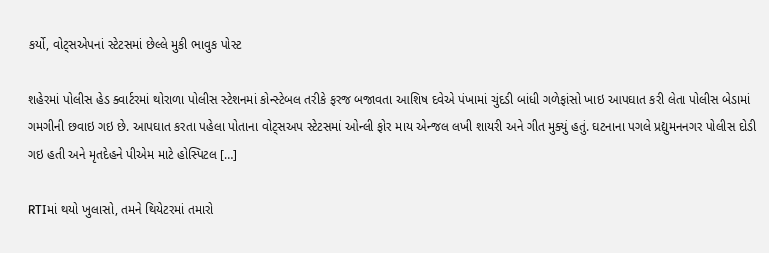કર્યો, વોટ્સએપનાં સ્ટેટસમાં છેલ્લે મુકી ભાવુક પોસ્ટ

શહેરમાં પોલીસ હેડ ક્વાર્ટરમાં થોરાળા પોલીસ સ્ટેશનમાં કોન્સ્ટેબલ તરીકે ફરજ બજાવતા આશિષ દવેએ પંખામાં ચુંદડી બાંધી ગળેફાંસો ખાઇ આપઘાત કરી લેતા પોલીસ બેડામાં ગમગીની છવાઇ ગઇ છે. આપઘાત કરતા પહેલા પોતાના વોટ્સઅપ સ્ટેટસમાં ઓન્લી ફોર માય એન્જલ લખી શાયરી અને ગીત મુક્યું હતું. ઘટનાના પગલે પ્રદ્યુમનનગર પોલીસ દોડી ગઇ હતી અને મૃતદેહને પીએમ માટે હોસ્પિટલ […]

RTIમાં થયો ખુલાસો, તમને થિયેટરમાં તમારો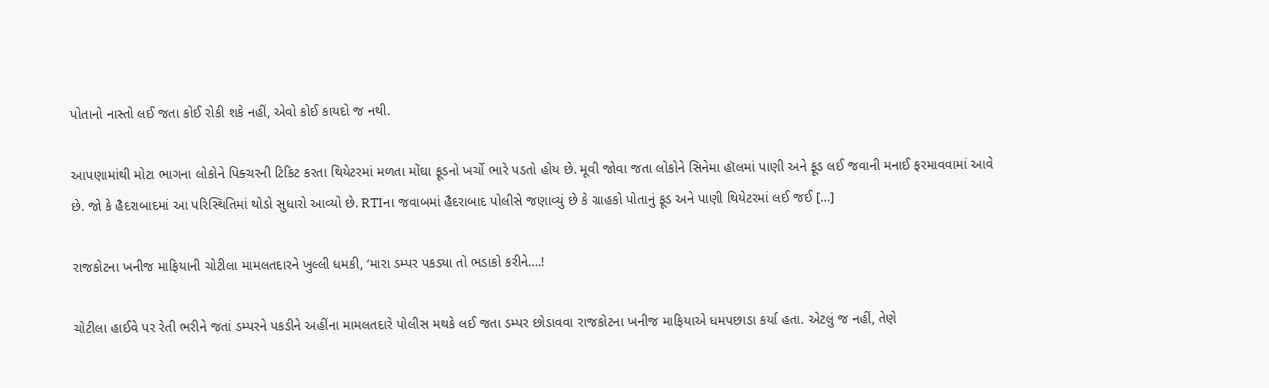પોતાનો નાસ્તો લઈ જતા કોઈ રોકી શકે નહીં, એવો કોઈ કાયદો જ નથી.

આપણામાંથી મોટા ભાગના લોકોને પિક્ચરની ટિકિટ કરતા થિયેટરમાં મળતા મોંઘા ફૂડનો ખર્ચો ભારે પડતો હોય છે. મૂવી જોવા જતા લોકોને સિનેમા હૉલમાં પાણી અને ફૂડ લઈ જવાની મનાઈ ફરમાવવામાં આવે છે. જો કે હૈદરાબાદમાં આ પરિસ્થિતિમાં થોડો સુધારો આવ્યો છે. RTIના જવાબમાં હૈદરાબાદ પોલીસે જણાવ્યું છે કે ગ્રાહકો પોતાનું ફૂડ અને પાણી થિયેટરમાં લઈ જઈ […]

રાજકોટના ખનીજ માફિયાની ચોટીલા મામલતદારને ખુલ્લી ધમકી, ‘મારા ડમ્પર પકડ્યા તો ભડાકો કરીને….!

ચોટીલા હાઈવે પર રેતી ભરીને જતાં ડમ્પરને પકડીને અહીંના મામલતદારે પોલીસ મથકે લઈ જતા ડમ્પર છોડાવવા રાજકોટના ખનીજ માફિયાએ ધમપછાડા કર્યા હતા. એટલું જ નહીં, તેણે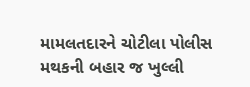મામલતદારને ચોટીલા પોલીસ મથકની બહાર જ ખુલ્લી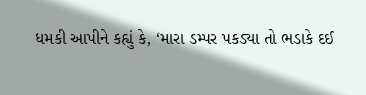ધમકી આપીને કહ્યું કે, ‘મારા ડમ્પર પકડ્યા તો ભડાકે દઈ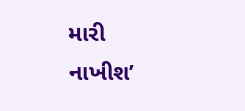મારી નાખીશ’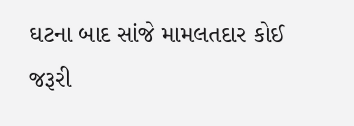ઘટના બાદ સાંજે મામલતદાર કોઈ જરૂરી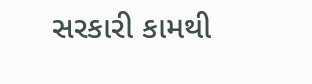સરકારી કામથી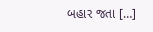બહાર જતા […]